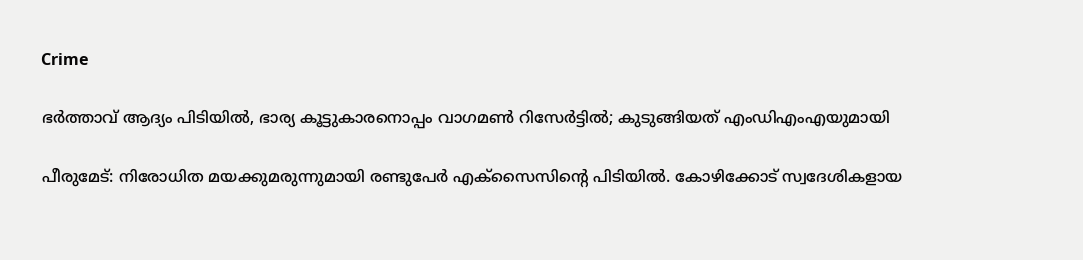Crime

ഭര്‍ത്താവ് ആദ്യം പിടിയില്‍, ഭാര്യ കൂട്ടുകാരനൊപ്പം വാഗമണ്‍ റിസേര്‍ട്ടില്‍; കുടുങ്ങിയത് എംഡിഎംഎയുമായി

പീരുമേട്: നിരോധിത മയക്കുമരുന്നുമായി രണ്ടുപേര്‍ എക്‌സൈസിന്റെ പിടിയില്‍. കോഴിക്കോട് സ്വദേശികളായ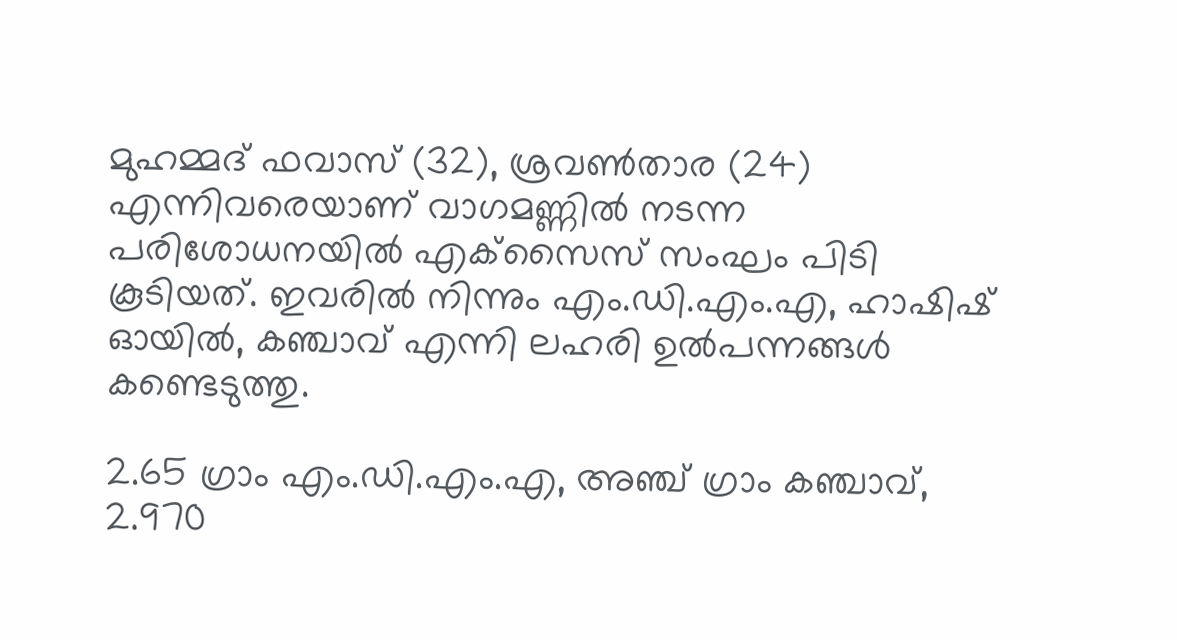മുഹമ്മദ് ഫവാസ് (32), ശ്രവണ്‍താര (24) എന്നിവരെയാണ് വാഗമണ്ണില്‍ നടന്ന പരിശോധനയില്‍ എക്‌സൈസ് സംഘം പിടി കൂടിയത്. ഇവരില്‍ നിന്നും എം.ഡി.എം.എ, ഹാഷിഷ് ഓയില്‍, കഞ്ചാവ് എന്നി ലഹരി ഉല്‍പന്നങ്ങള്‍ കണ്ടെടുത്തു.

2.65 ഗ്രാം എം.ഡി.എം.എ, അഞ്ച് ഗ്രാം കഞ്ചാവ്, 2.970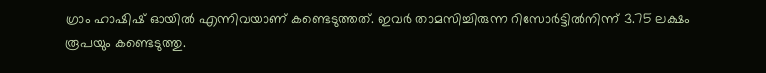ഗ്രാം ഹാഷിഷ് ഓയില്‍ എന്നിവയാണ് കണ്ടെടുത്തത്. ഇവര്‍ താമസിച്ചിരുന്ന റിസോര്‍ട്ടില്‍നിന്ന് 3.75 ലക്ഷം രൂപയും കണ്ടെടുത്തു.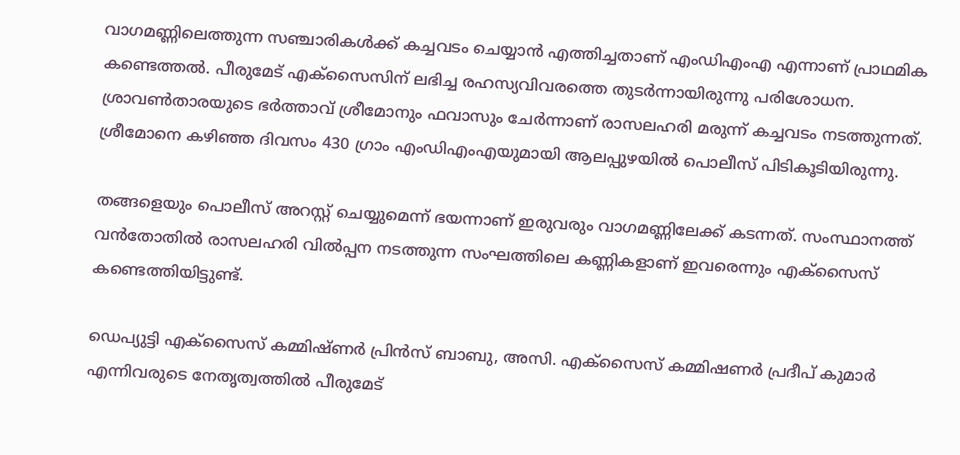വാഗമണ്ണിലെത്തുന്ന സഞ്ചാരികൾക്ക് കച്ചവടം ചെയ്യാൻ എത്തിച്ചതാണ് എംഡിഎംഎ എന്നാണ് പ്രാഥമിക കണ്ടെത്തൽ. പീരുമേട് എക്സൈസിന് ലഭിച്ച രഹസ്യവിവരത്തെ തുടർന്നായിരുന്നു പരിശോധന. ശ്രാവൺതാരയുടെ ഭർത്താവ് ശ്രീമോനും ഫവാസും ചേർന്നാണ് രാസലഹരി മരുന്ന് കച്ചവടം നടത്തുന്നത്. ശ്രീമോനെ കഴിഞ്ഞ ദിവസം 430 ഗ്രാം എംഡിഎംഎയുമായി ആലപ്പുഴയിൽ പൊലീസ് പിടികൂടിയിരുന്നു.

തങ്ങളെയും പൊലീസ് അറസ്റ്റ് ചെയ്യുമെന്ന് ഭയന്നാണ് ഇരുവരും വാഗമണ്ണിലേക്ക് കടന്നത്. സംസ്ഥാനത്ത് വൻതോതിൽ രാസലഹരി വിൽപ്പന നടത്തുന്ന സംഘത്തിലെ കണ്ണികളാണ് ഇവരെന്നും എക്സൈസ് കണ്ടെത്തിയിട്ടുണ്ട്.

ഡെപ്യുട്ടി എക്‌സൈസ് കമ്മിഷ്ണര്‍ പ്രിന്‍സ് ബാബു, അസി. എക്‌സൈസ് കമ്മിഷണര്‍ പ്രദീപ് കുമാര്‍ എന്നിവരുടെ നേതൃത്വത്തില്‍ പീരുമേട്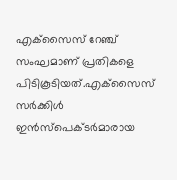എക്‌സൈസ് റേഞ്ച് സംഘമാണ് പ്രതികളെ പിടികൂടിയത്.എക്‌സൈസ് സര്‍ക്കിള്‍ ഇന്‍സ്‌പെക്ടര്‍മാരായ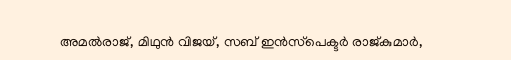അമല്‍രാജ്, മിഥുന്‍ വിജയ്, സബ് ഇന്‍സ്‌പെക്ടര്‍ രാജ്കുമാര്‍,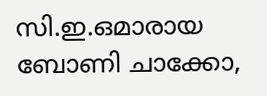സി.ഇ.ഒമാരായ ബോണി ചാക്കോ,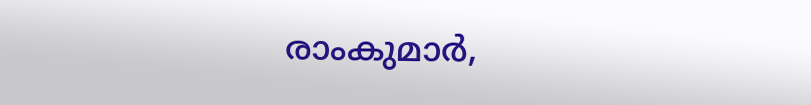രാംകുമാര്‍,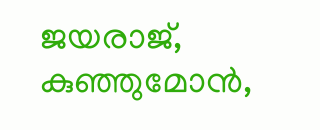ജയരാജ്, കുഞ്ഞുമോന്‍,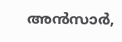അന്‍സാര്‍,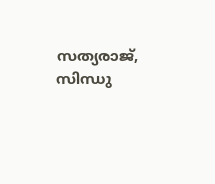സത്യരാജ്, സിന്ധു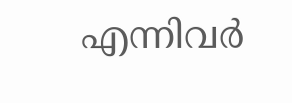എന്നിവര്‍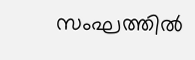സംഘത്തില്‍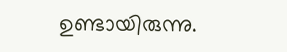ഉണ്ടായിരുന്നു.